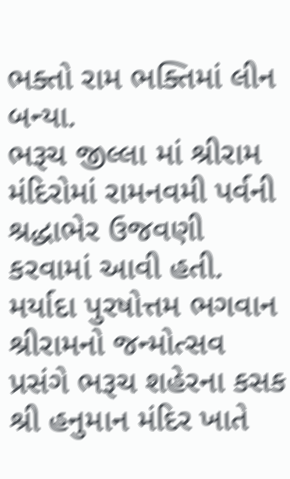ભક્તો રામ ભક્તિમાં લીન બન્યા.
ભરૂચ જીલ્લા માં શ્રીરામ મંદિરોમાં રામનવમી પર્વની શ્રદ્ધાભેર ઉજવણી કરવામાં આવી હતી.
મર્યાદા પુરષોત્તમ ભગવાન શ્રીરામનો જન્મોત્સવ પ્રસંગે ભરૂચ શહેરના કસક શ્રી હનુમાન મંદિર ખાતે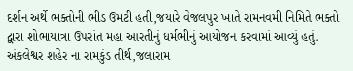દર્શન અર્થે ભક્તોની ભીડ ઉમટી હતી,જયારે વેજલપુર ખાતે રામનવમી નિમિતે ભક્તો દ્વારા શોભાયાત્રા ઉપરાંત મહા આરતીનું ધર્મભીનું આયોજન કરવામાં આવ્યું હતું.
અંકલેશ્વર શહેર ના રામકુંડ તીર્થ,જલારામ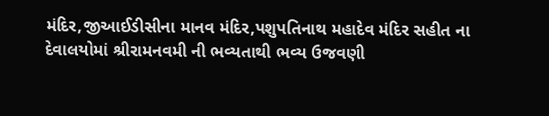મંદિર,જીઆઈડીસીના માનવ મંદિર,પશુપતિનાથ મહાદેવ મંદિર સહીત ના દેવાલયોમાં શ્રીરામનવમી ની ભવ્યતાથી ભવ્ય ઉજવણી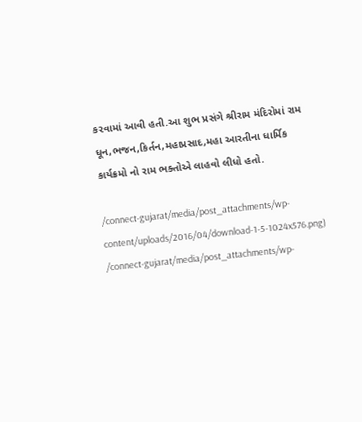કરવામાં આવી હતી.આ શુભ પ્રસંગે શ્રીરામ મંદિરોમાં રામ ધૂન,ભજન,કિર્તન,મહાપ્રસાદ,મહા આરતીના ધાર્મિક કાર્યક્રમો નો રામ ભક્તોએ લાહવો લીધો હતો.

/connect-gujarat/media/post_attachments/wp-content/uploads/2016/04/download-1-5-1024x576.png)
/connect-gujarat/media/post_attachments/wp-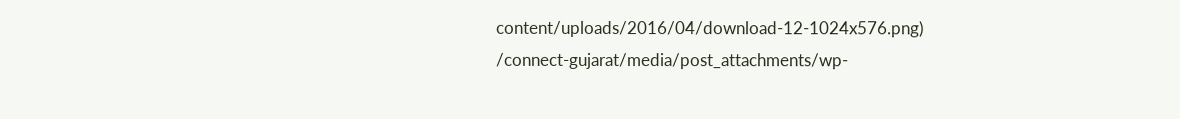content/uploads/2016/04/download-12-1024x576.png)
/connect-gujarat/media/post_attachments/wp-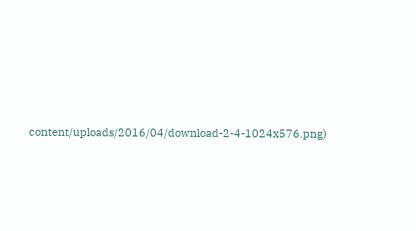content/uploads/2016/04/download-2-4-1024x576.png)